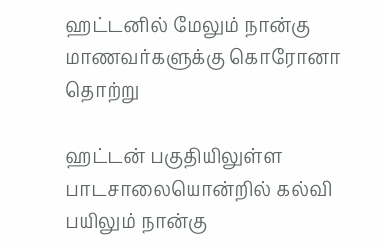ஹட்டனில் மேலும் நான்கு மாணவர்களுக்கு கொரோனா தொற்று

ஹட்டன் பகுதியிலுள்ள பாடசாலையொன்றில் கல்வி பயிலும் நான்கு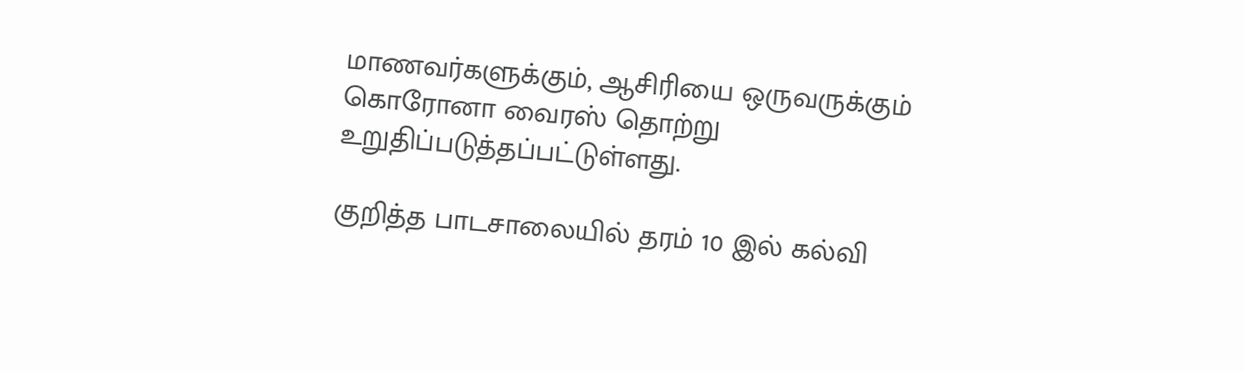மாணவர்களுக்கும், ஆசிரியை ஒருவருக்கும் கொரோனா வைரஸ் தொற்று உறுதிப்படுத்தப்பட்டுள்ளது.

குறித்த பாடசாலையில் தரம் 10 இல் கல்வி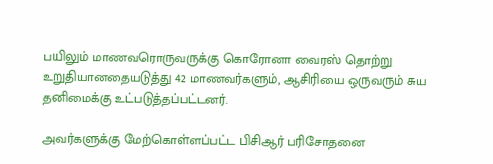பயிலும் மாணவரொருவருக்கு கொரோனா வைரஸ் தொற்று உறுதியானதையடுத்து 42 மாணவர்களும், ஆசிரியை ஒருவரும் சுய தனிமைக்கு உட்படுத்தப்பட்டனர்.

அவர்களுக்கு மேற்கொள்ளப்பட்ட பிசிஆர் பரிசோதனை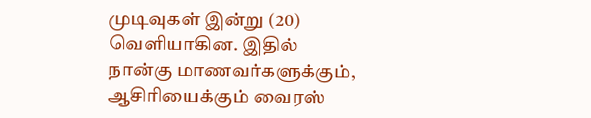முடிவுகள் இன்று (20) வெளியாகின. இதில் நான்கு மாணவர்களுக்கும், ஆசிரியைக்கும் வைரஸ்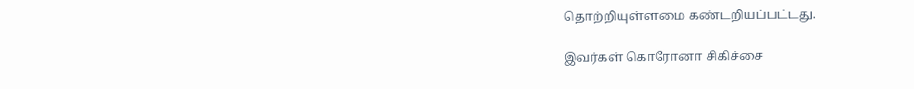தொற்றியுள்ளமை கண்டறியப்பட்டது.

இவர்கள் கொரோனா சிகிச்சை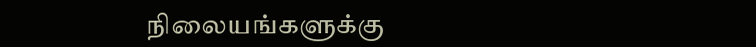நிலையங்களுக்கு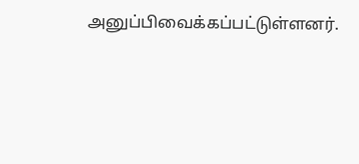அனுப்பிவைக்கப்பட்டுள்ளனர்.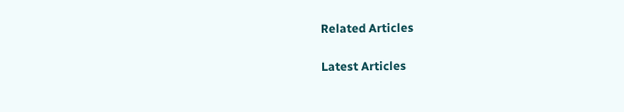Related Articles

Latest Articles